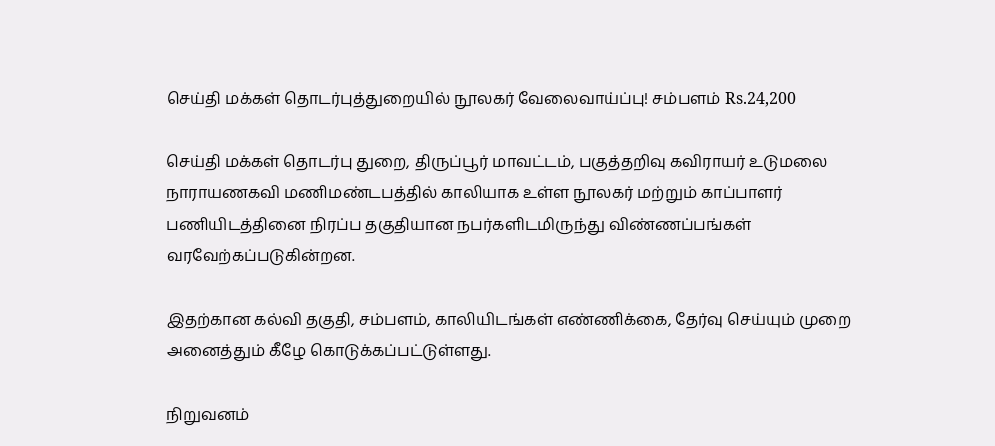செய்தி மக்கள் தொடர்புத்துறையில் நூலகர் வேலைவாய்ப்பு! சம்பளம் Rs.24,200

செய்தி மக்கள் தொடர்பு துறை, திருப்பூர் மாவட்டம், பகுத்தறிவு கவிராயர் உடுமலை நாராயணகவி மணிமண்டபத்தில் காலியாக உள்ள நூலகர் மற்றும் காப்பாளர் பணியிடத்தினை நிரப்ப தகுதியான நபர்களிடமிருந்து விண்ணப்பங்கள் வரவேற்கப்படுகின்றன.

இதற்கான கல்வி தகுதி, சம்பளம், காலியிடங்கள் எண்ணிக்கை, தேர்வு செய்யும் முறை அனைத்தும் கீழே கொடுக்கப்பட்டுள்ளது.

நிறுவனம்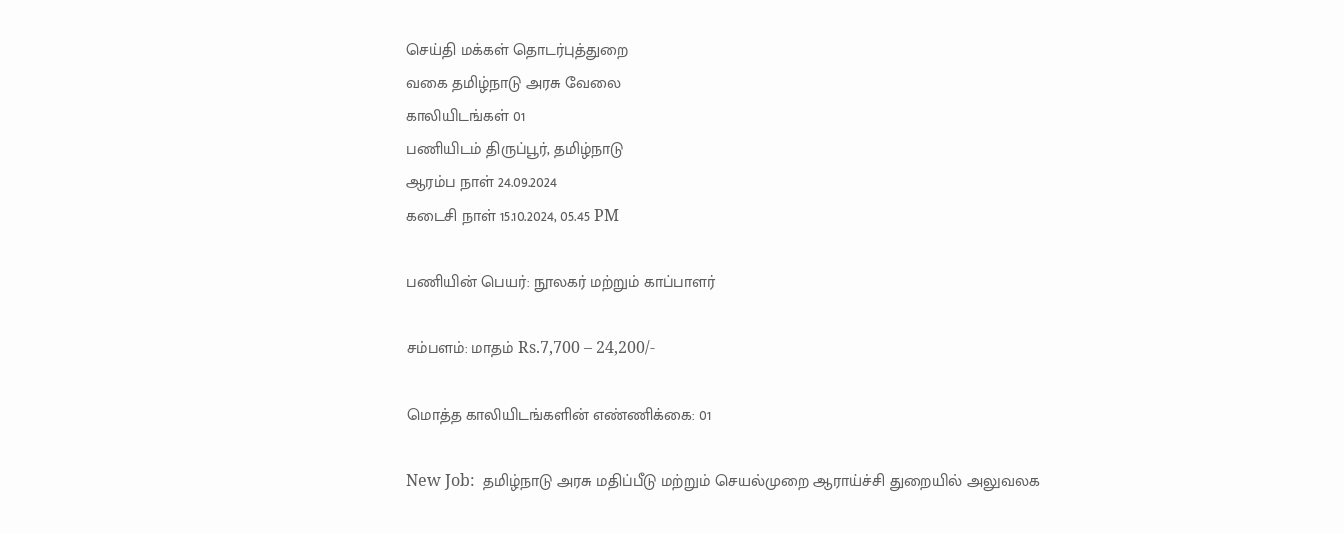செய்தி மக்கள் தொடர்புத்துறை
வகை தமிழ்நாடு அரசு வேலை
காலியிடங்கள் 01
பணியிடம் திருப்பூர், தமிழ்நாடு
ஆரம்ப நாள் 24.09.2024
கடைசி நாள் 15.10.2024, 05.45 PM

பணியின் பெயர்: நூலகர் மற்றும் காப்பாளர்

சம்பளம்: மாதம் Rs.7,700 – 24,200/-

மொத்த காலியிடங்களின் எண்ணிக்கை: 01

New Job:  தமிழ்நாடு அரசு மதிப்பீடு மற்றும் செயல்முறை ஆராய்ச்சி துறையில் அலுவலக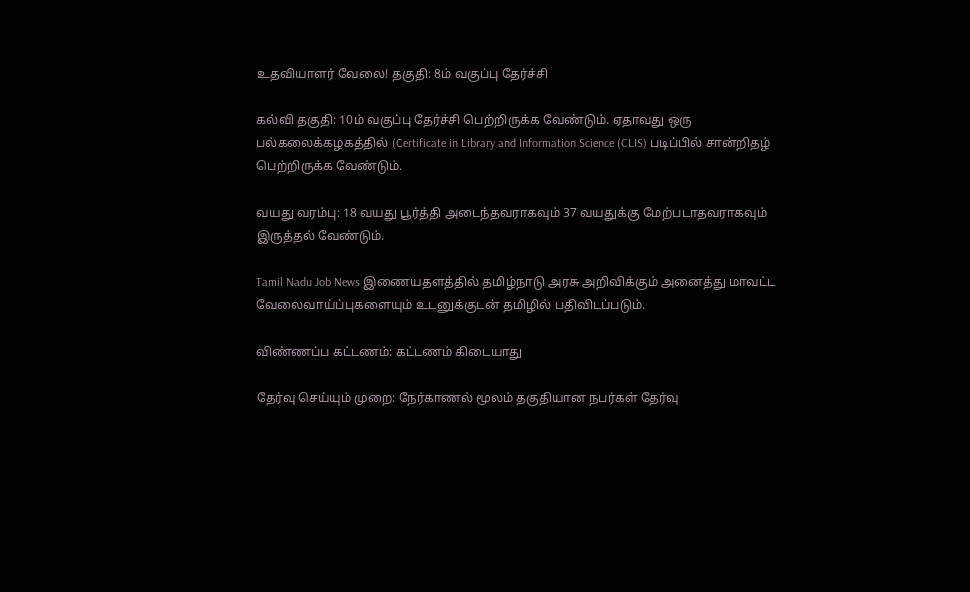உதவியாளர் வேலை! தகுதி: 8ம் வகுப்பு தேர்ச்சி

கல்வி தகுதி: 10ம் வகுப்பு தேர்ச்சி பெற்றிருக்க வேண்டும். ஏதாவது ஒரு பல்கலைக்கழகத்தில் (Certificate in Library and Information Science (CLIS) படிப்பில் சான்றிதழ் பெற்றிருக்க வேண்டும்.

வயது வரம்பு: 18 வயது பூர்த்தி அடைந்தவராகவும் 37 வயதுக்கு மேற்படாதவராகவும் இருத்தல் வேண்டும்.

Tamil Nadu Job News இணையதளத்தில் தமிழ்நாடு அரசு அறிவிக்கும் அனைத்து மாவட்ட வேலைவாய்ப்புகளையும் உடனுக்குடன் தமிழில் பதிவிடப்படும்.

விண்ணப்ப கட்டணம்: கட்டணம் கிடையாது

தேர்வு செய்யும் முறை: நேர்காணல் மூலம் தகுதியான நபர்கள் தேர்வு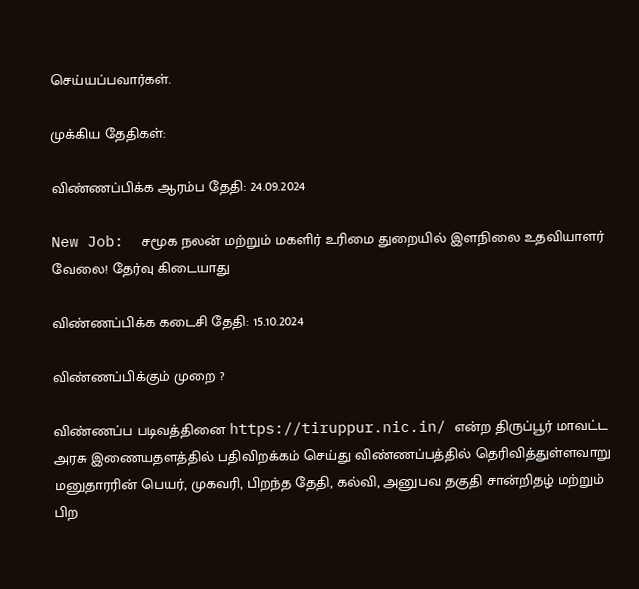செய்யப்பவார்கள்.

முக்கிய தேதிகள்:

விண்ணப்பிக்க ஆரம்ப தேதி: 24.09.2024

New Job:  சமூக நலன் மற்றும் மகளிர் உரிமை துறையில் இளநிலை உதவியாளர் வேலை! தேர்வு கிடையாது

விண்ணப்பிக்க கடைசி தேதி: 15.10.2024

விண்ணப்பிக்கும் முறை ?

விண்ணப்ப படிவத்தினை https://tiruppur.nic.in/ என்ற திருப்பூர் மாவட்ட அரசு இணையதளத்தில் பதிவிறக்கம் செய்து விண்ணப்பத்தில் தெரிவித்துள்ளவாறு மனுதாரரின் பெயர், முகவரி, பிறந்த தேதி, கல்வி, அனுபவ தகுதி சான்றிதழ் மற்றும் பிற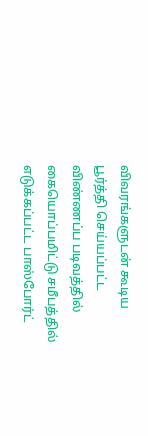விவரங்களுடன் கூடிய பூர்த்தி செய்யப்பட்ட விண்ணப்ப படிவத்தில் கையொப்பமிட்டு சமீபத்தில் எடுக்கப்பட்ட பாஸ்போர்ட்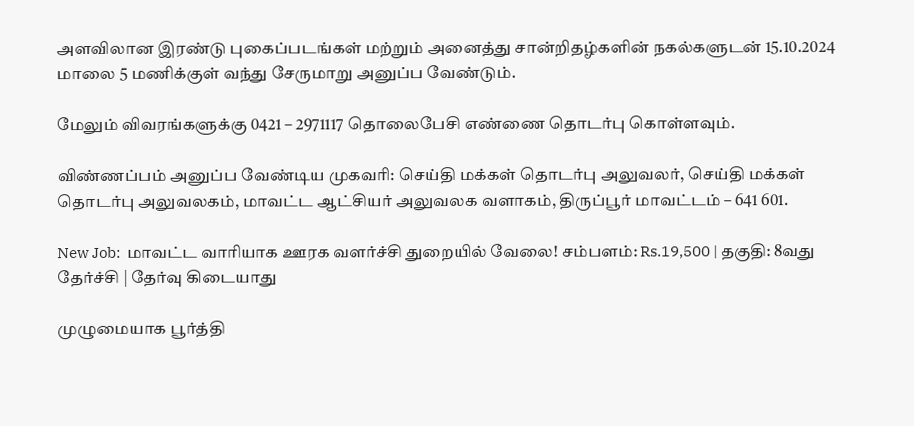அளவிலான இரண்டு புகைப்படங்கள் மற்றும் அனைத்து சான்றிதழ்களின் நகல்களுடன் 15.10.2024 மாலை 5 மணிக்குள் வந்து சேருமாறு அனுப்ப வேண்டும்.

மேலும் விவரங்களுக்கு 0421 – 2971117 தொலைபேசி எண்ணை தொடர்பு கொள்ளவும்.

விண்ணப்பம் அனுப்ப வேண்டிய முகவரி: செய்தி மக்கள் தொடர்பு அலுவலர், செய்தி மக்கள் தொடர்பு அலுவலகம், மாவட்ட ஆட்சியர் அலுவலக வளாகம், திருப்பூர் மாவட்டம் – 641 601.

New Job:  மாவட்ட வாரியாக ஊரக வளர்ச்சி துறையில் வேலை! சம்பளம்: Rs.19,500 | தகுதி: 8வது தேர்ச்சி | தேர்வு கிடையாது

முழுமையாக பூர்த்தி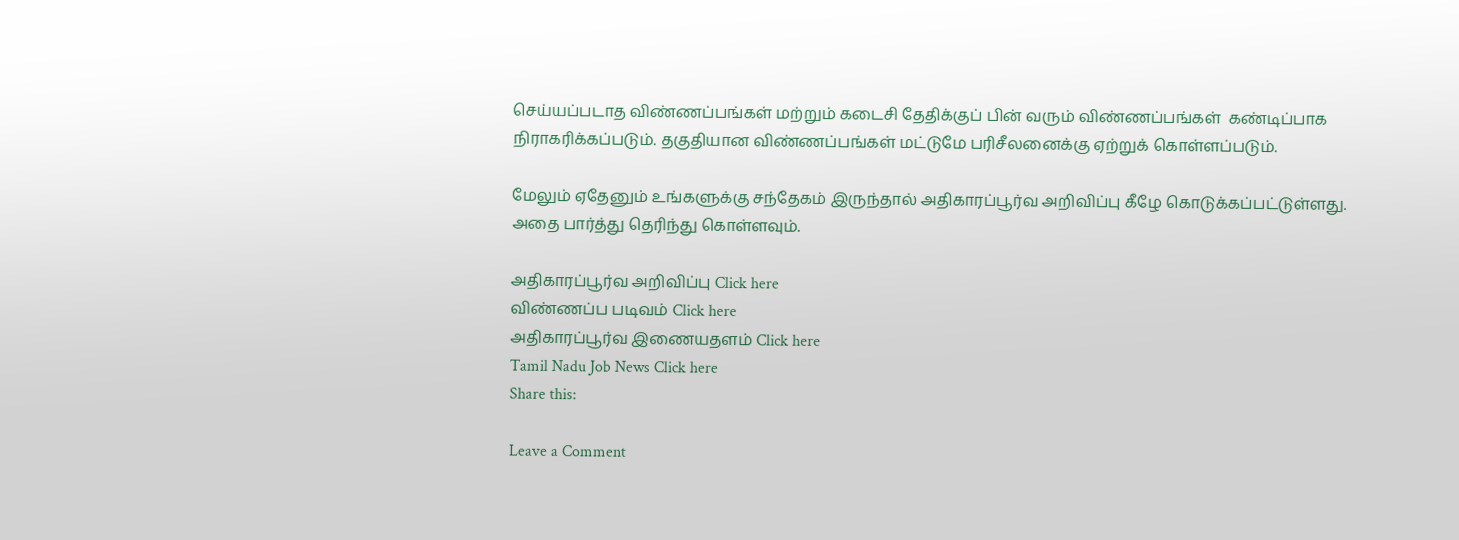செய்யப்படாத விண்ணப்பங்கள் மற்றும் கடைசி தேதிக்குப் பின் வரும் விண்ணப்பங்கள்  கண்டிப்பாக நிராகரிக்கப்படும். தகுதியான விண்ணப்பங்கள் மட்டுமே பரிசீலனைக்கு ஏற்றுக் கொள்ளப்படும்.

மேலும் ஏதேனும் உங்களுக்கு சந்தேகம் இருந்தால் அதிகாரப்பூர்வ அறிவிப்பு கீழே கொடுக்கப்பட்டுள்ளது. அதை பார்த்து தெரிந்து கொள்ளவும்.

அதிகாரப்பூர்வ அறிவிப்பு Click here
விண்ணப்ப படிவம் Click here
அதிகாரப்பூர்வ இணையதளம் Click here
Tamil Nadu Job News Click here
Share this:

Leave a Comment